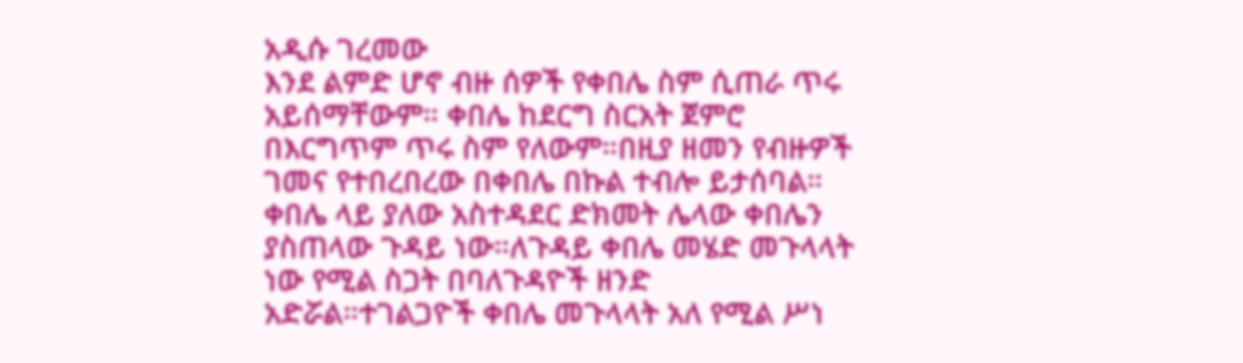አዲሱ ገረመው
እንደ ልምድ ሆኖ ብዙ ሰዎች የቀበሌ ስም ሲጠራ ጥሩ አይሰማቸውም። ቀበሌ ከደርግ ስርአት ጀምሮ በእርግጥም ጥሩ ስም የለውም።በዚያ ዘመን የብዙዎች ገመና የተበረበረው በቀበሌ በኩል ተብሎ ይታሰባል።
ቀበሌ ላይ ያለው አስተዳደር ድክመት ሌላው ቀበሌን ያስጠላው ጉዳይ ነው።ለጉዳይ ቀበሌ መሄድ መጉላላት ነው የሚል ስጋት በባለጉዳዮች ዘንድ አድሯል።ተገልጋዮች ቀበሌ መጉላላት አለ የሚል ሥነ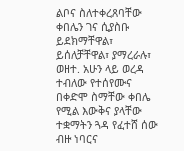ልቦና ስለተቀረጸባቸው ቀበሌን ገና ሲያስቡ ይደክማቸዋል፣ ይሰለቻቸዋል፣ ያማረራሉ፣ ወዘተ. አሁን ላይ ወረዳ ተብለው የተሰየሙና በቀድሞ ስማቸው ቀበሌ የሚል እውቅና ያላቸው ተቋማትን ጓዳ የፈተሸ ሰው ብዙ ነባርና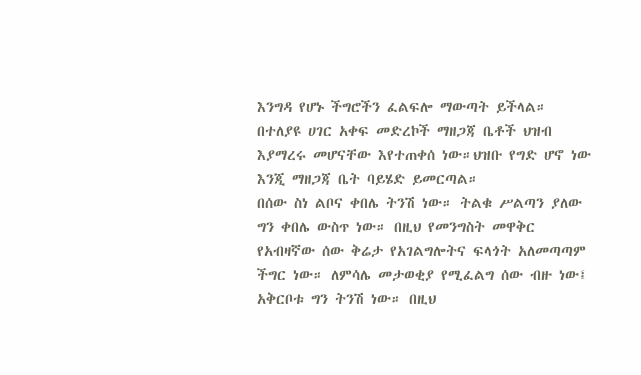እንግዳ የሆኑ ችግሮችን ፈልፍሎ ማውጣት ይችላል። በተለያዩ ሀገር አቀፍ መድረኮች ማዘጋጃ ቤቶች ህዝብ እያማረሩ መሆናቸው እየተጠቀሰ ነው።ህዝቡ የግድ ሆኖ ነው እንጂ ማዘጋጃ ቤት ባይሄድ ይመርጣል።
በሰው ስነ ልቦና ቀበሌ ትንሽ ነው። ትልቁ ሥልጣን ያለው ግን ቀበሌ ውስጥ ነው። በዚህ የመንግስት መዋቅር የአብዛኛው ሰው ቅሬታ የአገልግሎትና ፍላጎት አለመጣጣም ችግር ነው። ለምሳሌ መታወቂያ የሚፈልግ ሰው ብዙ ነው፤ አቅርቦቱ ግን ትንሽ ነው። በዚህ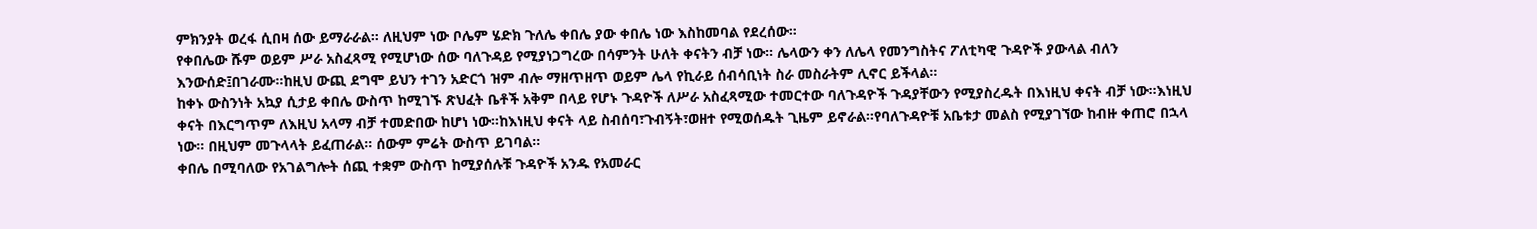ምክንያት ወረፋ ሲበዛ ሰው ይማራራል። ለዚህም ነው ቦሌም ሄድክ ጉለሌ ቀበሌ ያው ቀበሌ ነው እስከመባል የደረሰው።
የቀበሌው ሹም ወይም ሥራ አስፈጻሚ የሚሆነው ሰው ባለጉዳይ የሚያነጋግረው በሳምንት ሁለት ቀናትን ብቻ ነው። ሌላውን ቀን ለሌላ የመንግስትና ፖለቲካዊ ጉዳዮች ያውላል ብለን እንውሰድ፤በገራሙ።ከዚህ ውጪ ደግሞ ይህን ተገን አድርጎ ዝም ብሎ ማዘጥዘጥ ወይም ሌላ የኪራይ ሰብሳቢነት ስራ መስራትም ሊኖር ይችላል።
ከቀኑ ውስንነት አኳያ ሲታይ ቀበሌ ውስጥ ከሚገኙ ጽህፈት ቤቶች አቅም በላይ የሆኑ ጉዳዮች ለሥራ አስፈጻሚው ተመርተው ባለጉዳዮች ጉዳያቸውን የሚያስረዱት በእነዚህ ቀናት ብቻ ነው።እነዚህ ቀናት በእርግጥም ለእዚህ አላማ ብቻ ተመድበው ከሆነ ነው።ከእነዚህ ቀናት ላይ ስብሰባ፣ጉብኝት፣ወዘተ የሚወሰዱት ጊዜም ይኖራል።የባለጉዳዮቹ አቤቱታ መልስ የሚያገኘው ከብዙ ቀጠሮ በኋላ ነው። በዚህም መጉላላት ይፈጠራል። ሰውም ምሬት ውስጥ ይገባል።
ቀበሌ በሚባለው የአገልግሎት ሰጪ ተቋም ውስጥ ከሚያሰሉቹ ጉዳዮች አንዱ የአመራር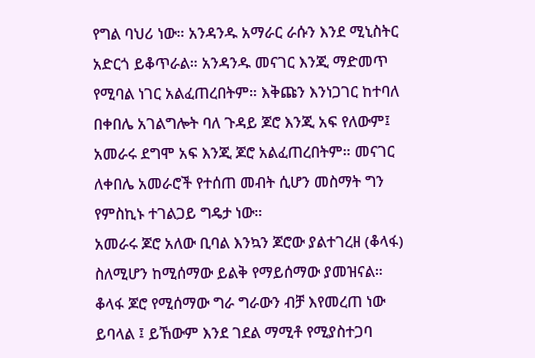የግል ባህሪ ነው። አንዳንዱ አማራር ራሱን እንደ ሚኒስትር አድርጎ ይቆጥራል። አንዳንዱ መናገር እንጂ ማድመጥ የሚባል ነገር አልፈጠረበትም። እቅጩን እንነጋገር ከተባለ በቀበሌ አገልግሎት ባለ ጉዳይ ጆሮ እንጂ አፍ የለውም፤ አመራሩ ደግሞ አፍ እንጂ ጆሮ አልፈጠረበትም። መናገር ለቀበሌ አመራሮች የተሰጠ መብት ሲሆን መስማት ግን የምስኪኑ ተገልጋይ ግዴታ ነው።
አመራሩ ጆሮ አለው ቢባል እንኳን ጆሮው ያልተገረዘ (ቆላፋ) ስለሚሆን ከሚሰማው ይልቅ የማይሰማው ያመዝናል። ቆላፋ ጆሮ የሚሰማው ግራ ግራውን ብቻ እየመረጠ ነው ይባላል ፤ ይኸውም እንደ ገደል ማሚቶ የሚያስተጋባ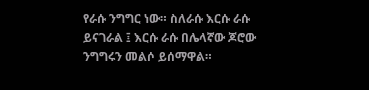የራሱ ንግግር ነው። ስለራሱ እርሱ ራሱ ይናገራል ፤ እርሱ ራሱ በሌላኛው ጆሮው ንግግሩን መልሶ ይሰማዋል።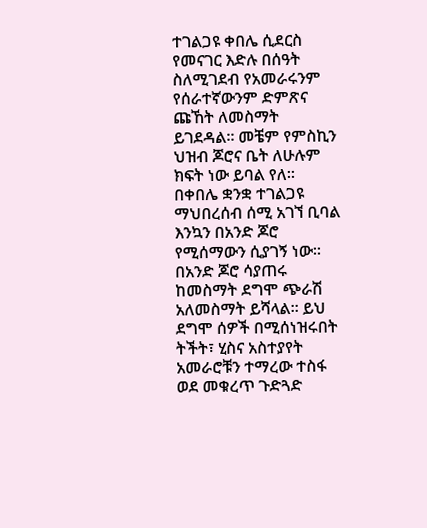ተገልጋዩ ቀበሌ ሲደርስ የመናገር እድሉ በሰዓት ስለሚገደብ የአመራሩንም የሰራተኛውንም ድምጽና ጩኸት ለመስማት ይገደዳል። መቼም የምስኪን ህዝብ ጆሮና ቤት ለሁሉም ክፍት ነው ይባል የለ።
በቀበሌ ቋንቋ ተገልጋዩ ማህበረሰብ ሰሚ አገኘ ቢባል እንኳን በአንድ ጆሮ የሚሰማውን ሲያገኝ ነው። በአንድ ጆሮ ሳያጠሩ ከመስማት ደግሞ ጭራሽ አለመስማት ይሻላል። ይህ ደግሞ ሰዎች በሚሰነዝሩበት ትችት፣ ሂስና አስተያየት አመራሮቹን ተማረው ተስፋ ወደ መቁረጥ ጉድጓድ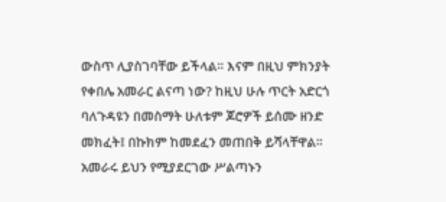ውስጥ ሊያስገባቸው ይችላል። እናም በዚህ ምክንያት የቀበሌ አመራር ልናጣ ነው? ከዚህ ሁሉ ጥርት አድርጎ ባለጉዳዩን በመስማት ሁለቱም ጆሮዎች ይሰሙ ዘንድ መክፈት፤ በኩክም ከመደፈን መጠበቅ ይሻላቸዋል።
አመራሩ ይህን የሚያደርገው ሥልጣኑን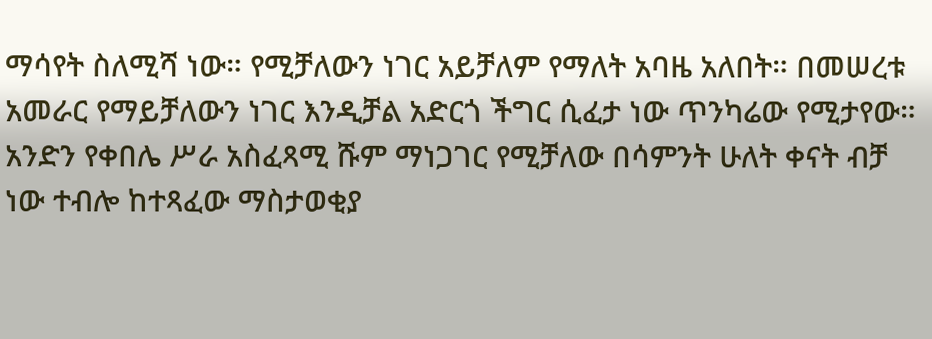ማሳየት ስለሚሻ ነው። የሚቻለውን ነገር አይቻለም የማለት አባዜ አለበት። በመሠረቱ አመራር የማይቻለውን ነገር እንዲቻል አድርጎ ችግር ሲፈታ ነው ጥንካሬው የሚታየው።
አንድን የቀበሌ ሥራ አስፈጻሚ ሹም ማነጋገር የሚቻለው በሳምንት ሁለት ቀናት ብቻ ነው ተብሎ ከተጻፈው ማስታወቂያ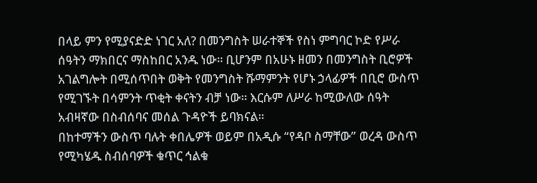በላይ ምን የሚያናድድ ነገር አለ? በመንግስት ሠራተኞች የስነ ምግባር ኮድ የሥራ ሰዓትን ማክበርና ማስከበር አንዱ ነው። ቢሆንም በአሁኑ ዘመን በመንግስት ቢሮዎች አገልግሎት በሚሰጥበት ወቅት የመንግስት ሹማምንት የሆኑ ኃላፊዎች በቢሮ ውስጥ የሚገኙት በሳምንት ጥቂት ቀናትን ብቻ ነው። እርሱም ለሥራ ከሚውለው ሰዓት አብዛኛው በስብሰባና መሰል ጉዳዮች ይባክናል።
በከተማችን ውስጥ ባሉት ቀበሌዎች ወይም በአዲሱ “የዳቦ ስማቸው” ወረዳ ውስጥ የሚካሄዱ ስብሰባዎች ቁጥር ኅልቁ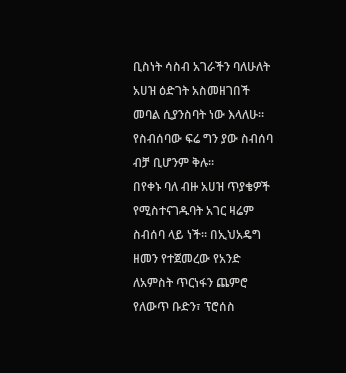ቢስነት ሳስብ አገራችን ባለሁለት አሀዝ ዕድገት አስመዘገበች መባል ሲያንስባት ነው እላለሁ። የስብሰባው ፍሬ ግን ያው ስብሰባ ብቻ ቢሆንም ቅሉ።
በየቀኑ ባለ ብዙ አሀዝ ጥያቄዎች የሚስተናገዱባት አገር ዛሬም ስብሰባ ላይ ነች። በኢህአዴግ ዘመን የተጀመረው የአንድ ለአምስት ጥርነፋን ጨምሮ የለውጥ ቡድን፣ ፕሮሰስ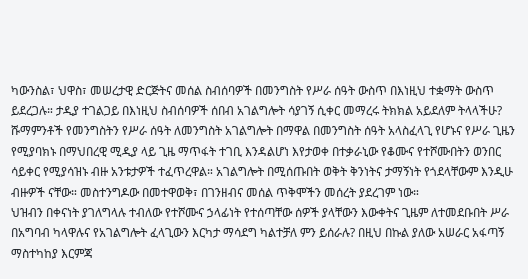ካውንስል፣ ህዋስ፣ መሠረታዊ ድርጅትና መሰል ስብሰባዎች በመንግስት የሥራ ሰዓት ውስጥ በእነዚህ ተቋማት ውስጥ ይደረጋሉ። ታዲያ ተገልጋይ በእነዚህ ስብሰባዎች ሰበብ አገልግሎት ሳያገኝ ሲቀር መማረሩ ትክክል አይደለም ትላላችሁ?
ሹማምንቶች የመንግስትን የሥራ ሰዓት ለመንግስት አገልግሎት በማዋል በመንግስት ሰዓት አላስፈላጊ የሆኑና የሥራ ጊዜን የሚያባክኑ በማህበረዊ ሚዲያ ላይ ጊዜ ማጥፋት ተገቢ እንዳልሆነ እየታወቀ በተቃራኒው የቆሙና የተሾሙበትን ወንበር ሳይቀር የሚያሳዝኑ ብዙ አንቱታዎች ተፈጥረዋል። አገልግሎት በሚሰጡበት ወቅት ቅንነትና ታማኝነት የጎደላቸውም እንዲሁ ብዙዎች ናቸው። መስተንግዶው በመተዋወቅ፣ በገንዘብና መሰል ጥቅሞችን መሰረት ያደረገም ነው።
ህዝብን በቀናነት ያገለግላሉ ተብለው የተሾሙና ኃላፊነት የተሰጣቸው ሰዎች ያላቸውን እውቀትና ጊዜም ለተመደቡበት ሥራ በአግባብ ካላዋሉና የአገልግሎት ፈላጊውን እርካታ ማሳደግ ካልተቻለ ምን ይሰራሉ? በዚህ በኩል ያለው አሠራር አፋጣኝ ማስተካከያ እርምጃ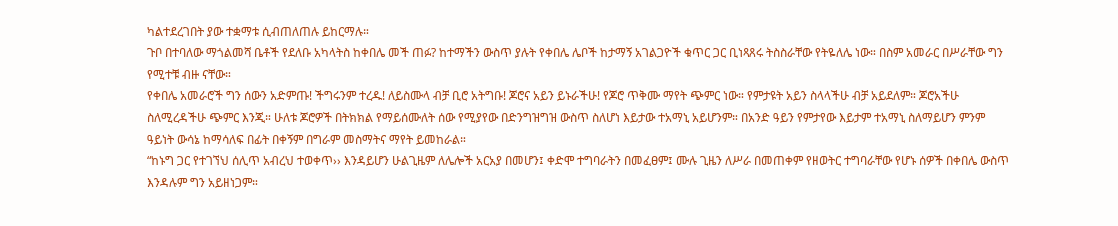ካልተደረገበት ያው ተቋማቱ ሲብጠለጠሉ ይከርማሉ።
ጉቦ በተባለው ማጎልመሻ ቤቶች የደለቡ አካላትስ ከቀበሌ መች ጠፉ? ከተማችን ውስጥ ያሉት የቀበሌ ሌቦች ከታማኝ አገልጋዮች ቁጥር ጋር ቢነጻጸሩ ትስስራቸው የትዬለሌ ነው። በስም አመራር በሥራቸው ግን የሚተቹ ብዙ ናቸው።
የቀበሌ አመራሮች ግን ሰውን አድምጡ! ችግሩንም ተረዱ! ለይስሙላ ብቻ ቢሮ አትግቡ! ጆሮና አይን ይኑራችሁ! የጆሮ ጥቅሙ ማየት ጭምር ነው። የምታዩት አይን ስላላችሁ ብቻ አይደለም። ጆሮአችሁ ስለሚረዳችሁ ጭምር እንጂ። ሁለቱ ጆሮዎች በትክክል የማይሰሙለት ሰው የሚያየው በድንግዝግዝ ውስጥ ስለሆነ እይታው ተአማኒ አይሆንም። በአንድ ዓይን የምታየው እይታም ተአማኒ ስለማይሆን ምንም ዓይነት ውሳኔ ከማሳለፍ በፊት በቀኝም በግራም መስማትና ማየት ይመከራል።
“ከኑግ ጋር የተገኘህ ሰሊጥ አብረህ ተወቀጥ›› እንዳይሆን ሁልጊዜም ለሌሎች አርአያ በመሆን፤ ቀድሞ ተግባራትን በመፈፀም፤ ሙሉ ጊዜን ለሥራ በመጠቀም የዘወትር ተግባራቸው የሆኑ ሰዎች በቀበሌ ውስጥ እንዳሉም ግን አይዘነጋም።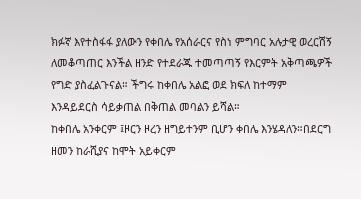ክፉኛ እየተስፋፋ ያለውን የቀበሌ የአሰራርና የስነ ምግባር አሉታዊ ወረርሽኝ ለመቆጣጠር እንችል ዘንድ የተደራጁ ተመጣጣኝ የእርምት አቅጣጫዎች የግድ ያስፈልጉናል። ችግሩ ከቀበሌ አልፎ ወደ ክፍለ ከተማም እንዳይደርስ ሳይቃጠል በቅጠል መባልን ይሻል።
ከቀበሌ አንቀርም ፤ዞርን ዞረን ዘግይተንም ቢሆን ቀበሌ እንሄዳለን።በደርግ ዘመን ከራሺያና ከሞት አይቀርም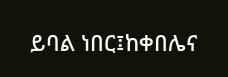ይባል ነበር፤ከቀበሌና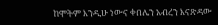ከሞትም እንዲሁ ነውና ቀበሌን አብረን እናጽዳው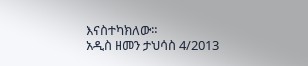እናስተካክለው።
አዲስ ዘመን ታህሳስ 4/2013